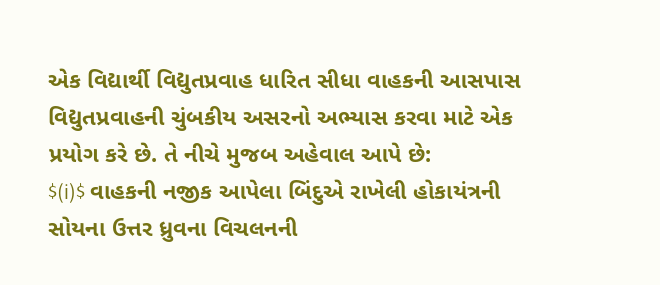એક વિદ્યાર્થી વિદ્યુતપ્રવાહ ધારિત સીધા વાહકની આસપાસ વિદ્યુતપ્રવાહની ચુંબકીય અસરનો અભ્યાસ કરવા માટે એક પ્રયોગ કરે છે. તે નીચે મુજબ અહેવાલ આપે છે:
$(i)$ વાહકની નજીક આપેલા બિંદુએ રાખેલી હોકાયંત્રની સોયના ઉત્તર ધ્રુવના વિચલનની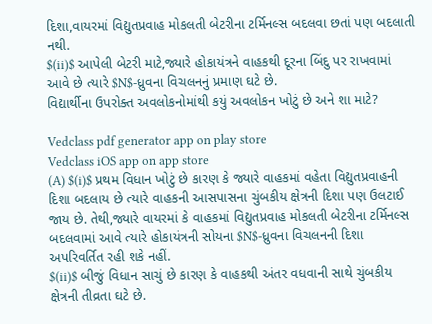દિશા,વાયરમાં વિદ્યુતપ્રવાહ મોકલતી બેટરીના ટર્મિનલ્સ બદલવા છતાં પણ બદલાતી નથી.
$(ii)$ આપેલી બેટરી માટે,જ્યારે હોકાયંત્રને વાહકથી દૂરના બિંદુ પર રાખવામાં આવે છે ત્યારે $N$-ધ્રુવના વિચલનનું પ્રમાણ ઘટે છે.
વિદ્યાર્થીના ઉપરોક્ત અવલોકનોમાંથી કયું અવલોકન ખોટું છે અને શા માટે?

Vedclass pdf generator app on play store
Vedclass iOS app on app store
(A) $(i)$ પ્રથમ વિધાન ખોટું છે કારણ કે જ્યારે વાહકમાં વહેતા વિદ્યુતપ્રવાહની દિશા બદલાય છે ત્યારે વાહકની આસપાસના ચુંબકીય ક્ષેત્રની દિશા પણ ઉલટાઈ જાય છે. તેથી,જ્યારે વાયરમાં કે વાહકમાં વિદ્યુતપ્રવાહ મોકલતી બેટરીના ટર્મિનલ્સ બદલવામાં આવે ત્યારે હોકાયંત્રની સોયના $N$-ધ્રુવના વિચલનની દિશા અપરિવર્તિત રહી શકે નહીં.
$(ii)$ બીજું વિધાન સાચું છે કારણ કે વાહકથી અંતર વધવાની સાથે ચુંબકીય ક્ષેત્રની તીવ્રતા ઘટે છે.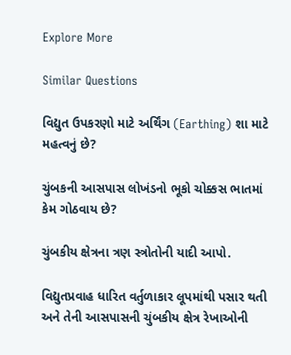Explore More

Similar Questions

વિદ્યુત ઉપકરણો માટે અર્થિંગ (Earthing) શા માટે મહત્વનું છે?

ચુંબકની આસપાસ લોખંડનો ભૂકો ચોક્કસ ભાતમાં કેમ ગોઠવાય છે?

ચુંબકીય ક્ષેત્રના ત્રણ સ્ત્રોતોની યાદી આપો.

વિદ્યુતપ્રવાહ ધારિત વર્તુળાકાર લૂપમાંથી પસાર થતી અને તેની આસપાસની ચુંબકીય ક્ષેત્ર રેખાઓની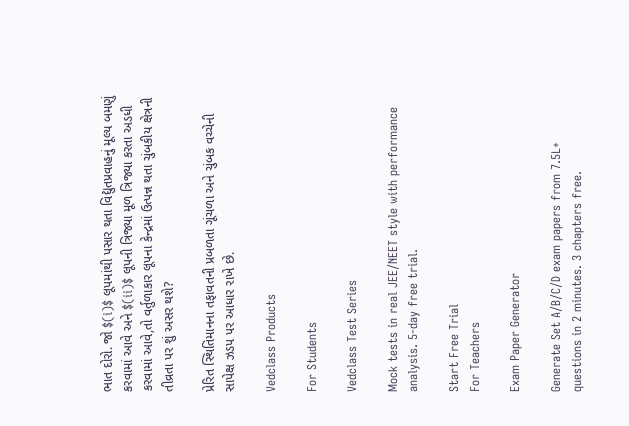ભાત દોરો. જો $(i)$ લૂપમાંથી પસાર થતા વિદ્યુતપ્રવાહનું મૂલ્ય બમણું કરવામાં આવે અને $(ii)$ લૂપની ત્રિજ્યા મૂળ ત્રિજ્યા કરતા અડધી કરવામાં આવે,તો વર્તુળાકાર લૂપના કેન્દ્રમાં ઉત્પન્ન થતા ચુંબકીય ક્ષેત્રની તીવ્રતા પર શું અસર થશે?

પ્રેરિત સ્થિતિમાનના તફાવતની પ્રબળતા ગૂંચળા અને ચુંબક વચ્ચેની સાપેક્ષ ઝડપ પર આધાર રાખે છે.

Vedclass Products

For Students

Vedclass Test Series

Mock tests in real JEE/NEET style with performance analysis. 5-day free trial.

Start Free Trial
For Teachers

Exam Paper Generator

Generate Set A/B/C/D exam papers from 7.5L+ questions in 2 minutes. 3 chapters free.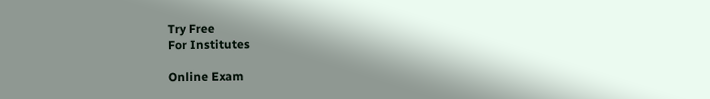Try Free
For Institutes

Online Exam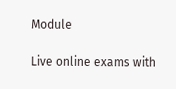Module

Live online exams with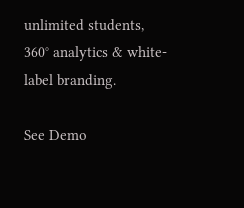unlimited students, 360° analytics & white-label branding.

See Demo